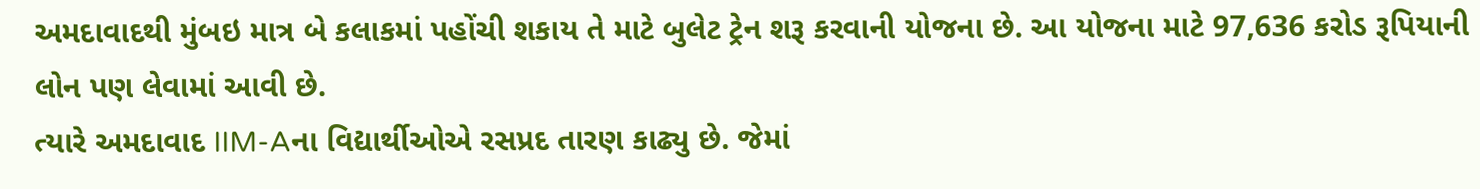અમદાવાદથી મુંબઇ માત્ર બે કલાકમાં પહોંચી શકાય તે માટે બુલેટ ટ્રેન શરૂ કરવાની યોજના છે. આ યોજના માટે 97,636 કરોડ રૂપિયાની લોન પણ લેવામાં આવી છે.
ત્યારે અમદાવાદ IIM-Aના વિદ્યાર્થીઓએ રસપ્રદ તારણ કાઢ્યુ છે. જેમાં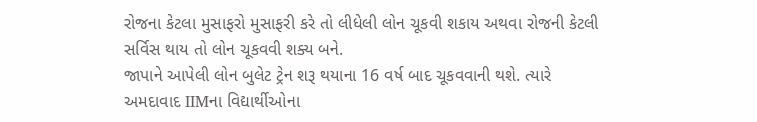રોજના કેટલા મુસાફરો મુસાફરી કરે તો લીધેલી લોન ચૂકવી શકાય અથવા રોજની કેટલી સર્વિસ થાય તો લોન ચૂકવવી શક્ય બને.
જાપાને આપેલી લોન બુલેટ ટ્રેન શરૂ થયાના 16 વર્ષ બાદ ચૂકવવાની થશે. ત્યારે અમદાવાદ IIMના વિદ્યાર્થીઓના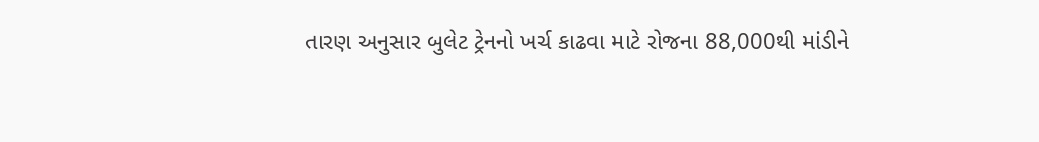તારણ અનુસાર બુલેટ ટ્રેનનો ખર્ચ કાઢવા માટે રોજના 88,000થી માંડીને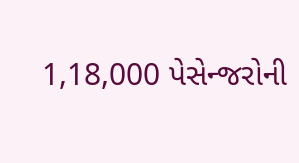1,18,000 પેસેન્જરોની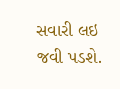સવારી લઇ જવી પડશે.